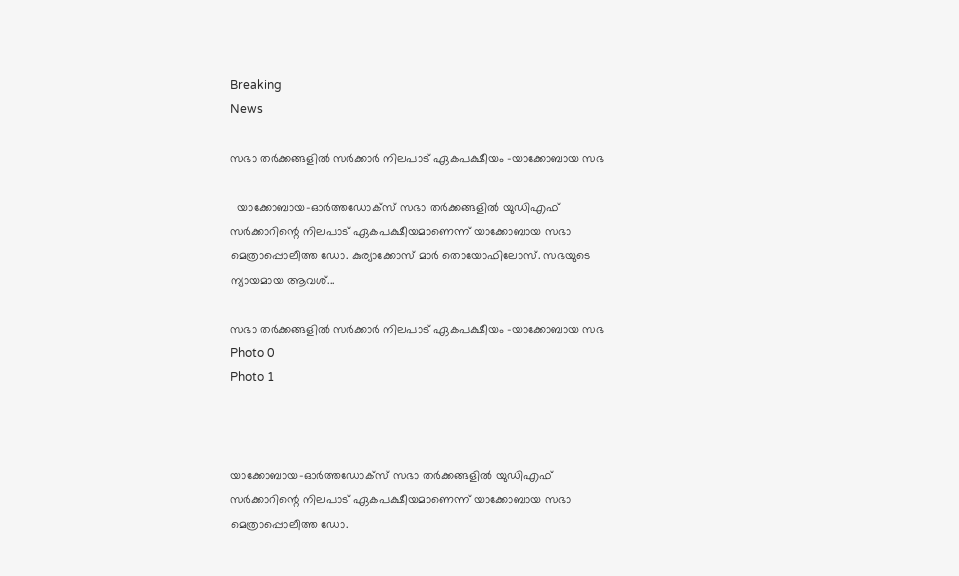Breaking
News

സഭാ തര്‍ക്കങ്ങളില്‍ സര്‍ക്കാര്‍ നിലപാട് ഏകപക്ഷീയം -യാക്കോബായ സഭ

  യാക്കോബായ-ഓര്‍ത്തഡോക്‌സ് സഭാ തര്‍ക്കങ്ങളില്‍ യുഡിഎഫ് സര്‍ക്കാറിന്റെ നിലപാട് ഏകപക്ഷീയമാണെന്ന് യാക്കോബായ സഭാ മെത്രാപ്പൊലീത്ത ഡോ. കുര്യാക്കോസ് മാര്‍ തൊയോഫിലോസ്. സഭയുടെ ന്യായമായ ആവശ്...

സഭാ തര്‍ക്കങ്ങളില്‍ സര്‍ക്കാര്‍ നിലപാട് ഏകപക്ഷീയം -യാക്കോബായ സഭ
Photo 0
Photo 1



യാക്കോബായ-ഓര്‍ത്തഡോക്‌സ് സഭാ തര്‍ക്കങ്ങളില്‍ യുഡിഎഫ് സര്‍ക്കാറിന്റെ നിലപാട് ഏകപക്ഷീയമാണെന്ന് യാക്കോബായ സഭാ മെത്രാപ്പൊലീത്ത ഡോ.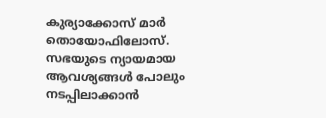കുര്യാക്കോസ് മാര്‍ തൊയോഫിലോസ്. സഭയുടെ ന്യായമായ ആവശ്യങ്ങള്‍ പോലും നടപ്പിലാക്കാന്‍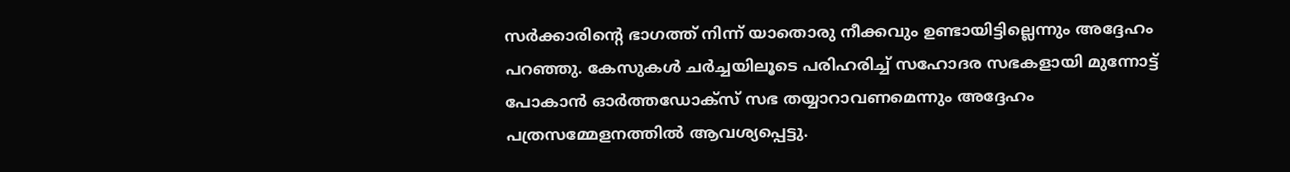സര്‍ക്കാരിന്റെ ഭാഗത്ത് നിന്ന് യാതൊരു നീക്കവും ഉണ്ടായിട്ടില്ലെന്നും അദ്ദേഹം പറഞ്ഞു. കേസുകള്‍ ചര്‍ച്ചയിലൂടെ പരിഹരിച്ച് സഹോദര സഭകളായി മുന്നോട്ട് പോകാന്‍ ഓര്‍ത്തഡോക്‌സ് സഭ തയ്യാറാവണമെന്നും അദ്ദേഹം പത്രസമ്മേളനത്തില്‍ ആവശ്യപ്പെട്ടു.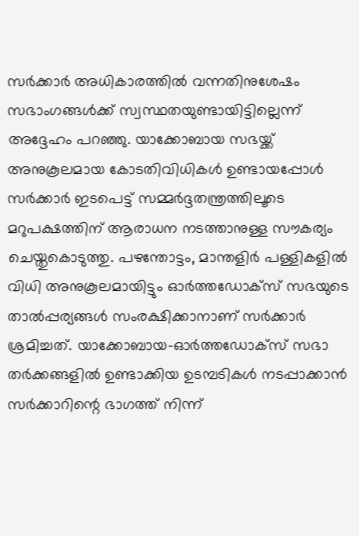സര്‍ക്കാര്‍ അധികാരത്തില്‍ വന്നതിനുശേഷം സഭാംഗങ്ങള്‍ക്ക് സ്വസ്ഥതയുണ്ടായിട്ടില്ലെന്ന് അദ്ദേഹം പറഞ്ഞു. യാക്കോബായ സഭയ്ക്ക് അനുകൂലമായ കോടതിവിധികള്‍ ഉണ്ടായപ്പോള്‍ സര്‍ക്കാര്‍ ഇടപെട്ട് സമ്മര്‍ദ്ദതന്ത്രത്തിലൂടെ മറുപക്ഷത്തിന് ആരാധന നടത്താനുള്ള സൗകര്യം ചെയ്തുകൊടുത്തു. പഴന്തോട്ടം, മാന്തളിര്‍ പള്ളികളില്‍ വിധി അനുകൂലമായിട്ടും ഓര്‍ത്തഡോക്‌സ് സഭയുടെ താല്‍പ്പര്യങ്ങള്‍ സംരക്ഷിക്കാനാണ് സര്‍ക്കാര്‍ ശ്രമിച്ചത്. യാക്കോബായ-ഓര്‍ത്തഡോക്‌സ് സഭാ തര്‍ക്കങ്ങളില്‍ ഉണ്ടാക്കിയ ഉടമ്പടികള്‍ നടപ്പാക്കാന്‍ സര്‍ക്കാറിന്റെ ഭാഗത്ത് നിന്ന്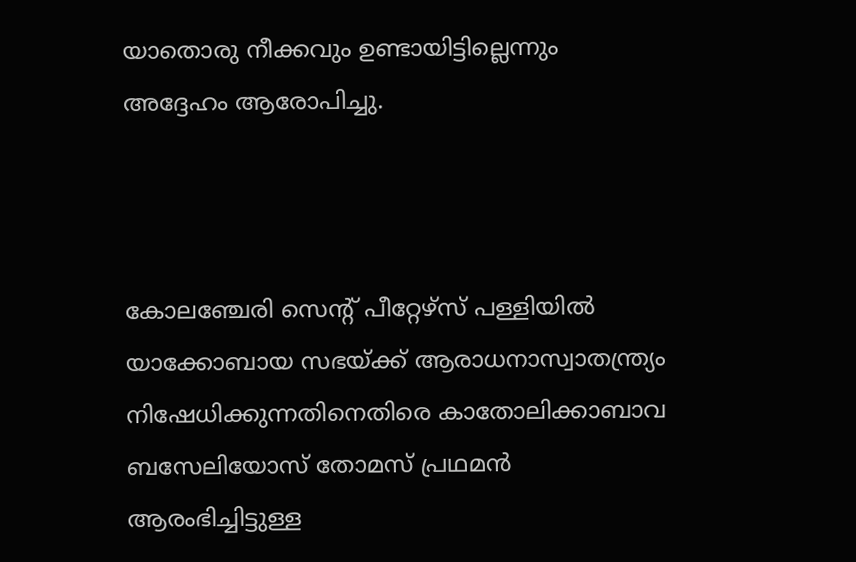യാതൊരു നീക്കവും ഉണ്ടായിട്ടില്ലെന്നും അദ്ദേഹം ആരോപിച്ചു.



കോലഞ്ചേരി സെന്റ് പീറ്റേഴ്‌സ് പള്ളിയില്‍ യാക്കോബായ സഭയ്ക്ക് ആരാധനാസ്വാതന്ത്ര്യം നിഷേധിക്കുന്നതിനെതിരെ കാതോലിക്കാബാവ ബസേലിയോസ് തോമസ് പ്രഥമന്‍ ആരംഭിച്ചിട്ടുള്ള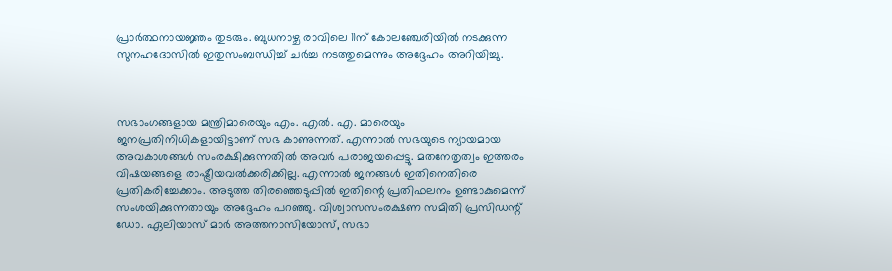പ്രാര്‍ത്ഥനായജ്ഞം തുടരും. ബുധനാഴ്ച രാവിലെ 11ന് കോലഞ്ചേരിയില്‍ നടക്കുന്ന സുനഹദോസില്‍ ഇതുസംബന്ധിച്ച് ചര്‍ച്ച നടത്തുമെന്നും അദ്ദേഹം അറിയിച്ചു.



സഭാംഗങ്ങളായ മന്ത്രിമാരെയും എം. എല്‍. എ. മാരെയും ജനപ്രതിനിധികളായിട്ടാണ് സഭ കാണുന്നത്. എന്നാല്‍ സഭയുടെ ന്യായമായ അവകാശങ്ങള്‍ സംരക്ഷിക്കുന്നതില്‍ അവര്‍ പരാജയപ്പെട്ടു. മതനേതൃത്വം ഇത്തരം വിഷയങ്ങളെ രാഷ്ട്രീയവല്‍ക്കരിക്കില്ല. എന്നാല്‍ ജനങ്ങള്‍ ഇതിനെതിരെ പ്രതികരിച്ചേക്കാം. അടുത്ത തിരഞ്ഞെടുപ്പില്‍ ഇതിന്റെ പ്രതിഫലനം ഉണ്ടാകുമെന്ന് സംശയിക്കുന്നതായും അദ്ദേഹം പറഞ്ഞു. വിശ്വാസസംരക്ഷണ സമിതി പ്രസിഡന്റ് ഡോ. ഏലിയാസ് മാര്‍ അത്തനാസിയോസ്, സഭാ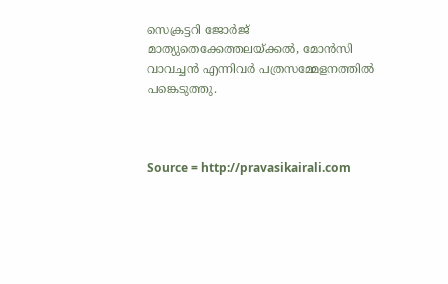സെക്രട്ടറി ജോര്‍ജ് മാത്യുതെക്കേത്തലയ്ക്കല്‍, മോന്‍സി വാവച്ചന്‍ എന്നിവര്‍ പത്രസമ്മേളനത്തില്‍ പങ്കെടുത്തു.



Source = http://pravasikairali.com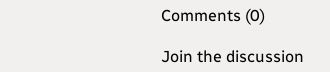Comments (0)

Join the discussion